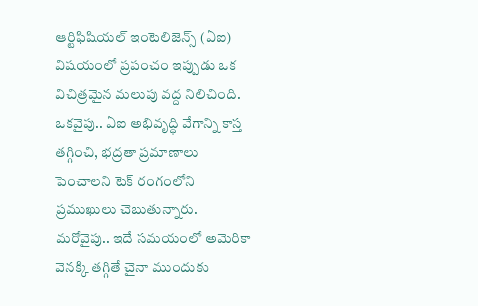ఆర్టిఫిషియల్ ఇంటెలిజెన్స్ (ఏఐ) విషయంలో ప్రపంచం ఇప్పుడు ఒక విచిత్రమైన మలుపు వద్ద నిలిచింది. ఒకవైపు.. ఏఐ అభివృద్ధి వేగాన్ని కాస్త తగ్గించి, భద్రతా ప్రమాణాలు పెంచాలని టెక్ రంగంలోని ప్రముఖులు చెబుతున్నారు. మరోవైపు.. ఇదే సమయంలో అమెరికా వెనక్కి తగ్గితే చైనా ముందుకు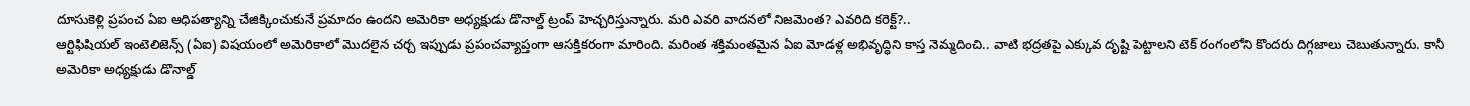దూసుకెళ్లి ప్రపంచ ఏఐ ఆధిపత్యాన్ని చేజిక్కించుకునే ప్రమాదం ఉందని అమెరికా అధ్యక్షుడు డొనాల్డ్ ట్రంప్ హెచ్చరిస్తున్నారు. మరి ఎవరి వాదనలో నిజమెంత? ఎవరిది కరెక్ట్?..
ఆర్టిఫిషియల్ ఇంటెలిజెన్స్ (ఏఐ) విషయంలో అమెరికాలో మొదలైన చర్చ ఇప్పుడు ప్రపంచవ్యాప్తంగా ఆసక్తికరంగా మారింది. మరింత శక్తిమంతమైన ఏఐ మోడళ్ల అభివృద్ధిని కాస్త నెమ్మదించి.. వాటి భద్రతపై ఎక్కువ దృష్టి పెట్టాలని టెక్ రంగంలోని కొందరు దిగ్గజాలు చెబుతున్నారు. కానీ అమెరికా అధ్యక్షుడు డొనాల్డ్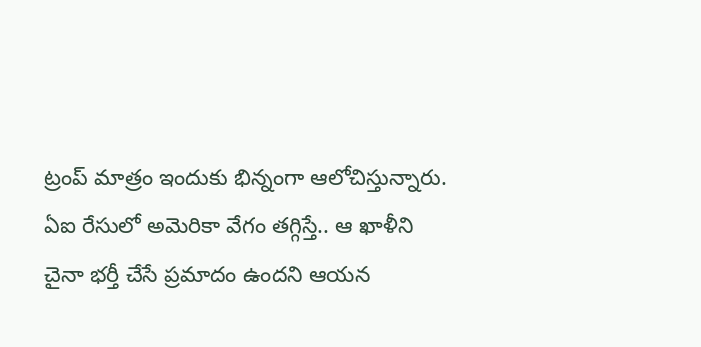ట్రంప్ మాత్రం ఇందుకు భిన్నంగా ఆలోచిస్తున్నారు. ఏఐ రేసులో అమెరికా వేగం తగ్గిస్తే.. ఆ ఖాళీని చైనా భర్తీ చేసే ప్రమాదం ఉందని ఆయన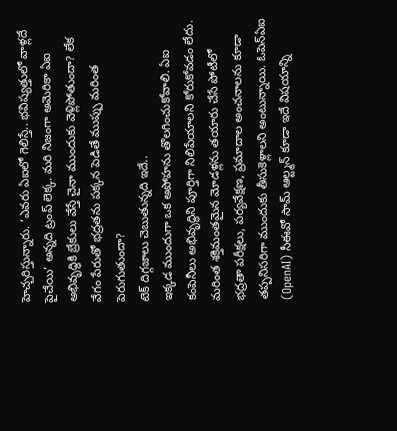హెచ్చరిస్తున్నారు. ‘ఎవరు ఏఐలో గెలిస్తే.. భవిష్యత్తులో వాళ్లదే పైచేయి’ అన్నది ట్రంప్ లెక్క. మరి నిజంగా అమెరికా ఏఐ అభివృద్ధికి బ్రేకులు వేస్తే చైనా ముందుకు వెళ్లిపోతుందా? లేక వేగం పేరుతో భద్రతను పక్కన పెడితే ముప్పు మరింత పెరుగుతుందా?
టెక్ దిగ్గజాలు చెబుతున్నది ఇదే..
ఇక్కడ ముందుగా ఒక అపోహను తొలగించుకోవాలి. ఏఐ కంపెనీలు అభివృద్ధిని పూర్తిగా నిలిపేయాలని కోరుకోవడం లేదు. మరింత శక్తిమంతమైన మోడళ్లను తయారు చేసే పోటీలో భద్రతా పరీక్షలు, పర్యవేక్షణ, ప్రమాదాల అంచనాలను కూడా తప్పనిసరిగా ముందుకు తీసుకెళ్లాలని అంటున్నాయి. ఓపెన్ఏఐ (OpenAI) సీఈవో సామ్ ఆల్ట్మన్ కూడా ఇదే విషయాన్ని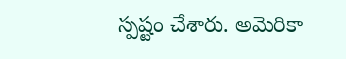స్పష్టం చేశారు. అమెరికా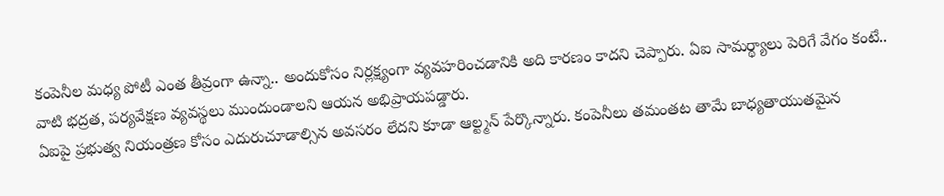కంపెనీల మధ్య పోటీ ఎంత తీవ్రంగా ఉన్నా.. అందుకోసం నిర్లక్ష్యంగా వ్యవహరించడానికి అది కారణం కాదని చెప్పారు. ఏఐ సామర్థ్యాలు పెరిగే వేగం కంటే.. వాటి భద్రత, పర్యవేక్షణ వ్యవస్థలు ముందుండాలని ఆయన అభిప్రాయపడ్డారు.
ఏఐపై ప్రభుత్వ నియంత్రణ కోసం ఎదురుచూడాల్సిన అవసరం లేదని కూడా ఆల్ట్మన్ పేర్కొన్నారు. కంపెనీలు తమంతట తామే బాధ్యతాయుతమైన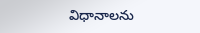విధానాలను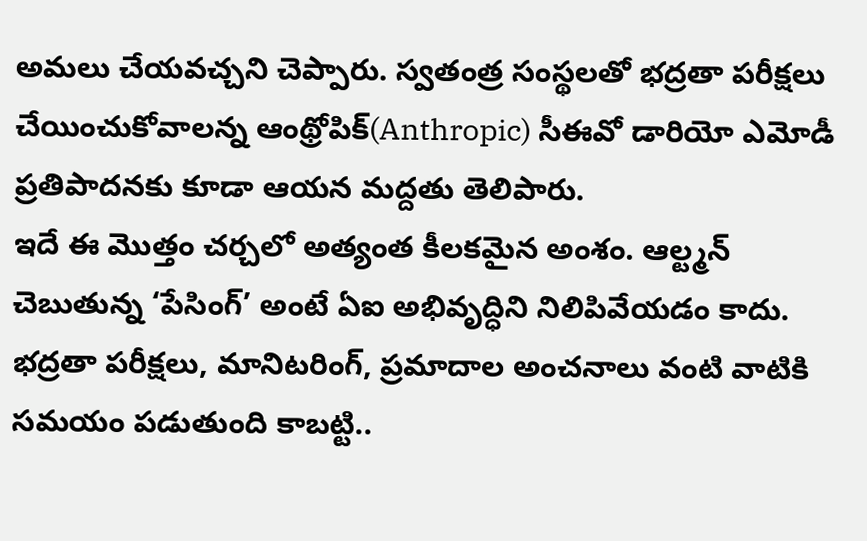అమలు చేయవచ్చని చెప్పారు. స్వతంత్ర సంస్థలతో భద్రతా పరీక్షలు చేయించుకోవాలన్న ఆంథ్రోపిక్(Anthropic) సీఈవో డారియో ఎమోడీ ప్రతిపాదనకు కూడా ఆయన మద్దతు తెలిపారు.
ఇదే ఈ మొత్తం చర్చలో అత్యంత కీలకమైన అంశం. ఆల్ట్మన్ చెబుతున్న ‘పేసింగ్’ అంటే ఏఐ అభివృద్ధిని నిలిపివేయడం కాదు. భద్రతా పరీక్షలు, మానిటరింగ్, ప్రమాదాల అంచనాలు వంటి వాటికి సమయం పడుతుంది కాబట్టి..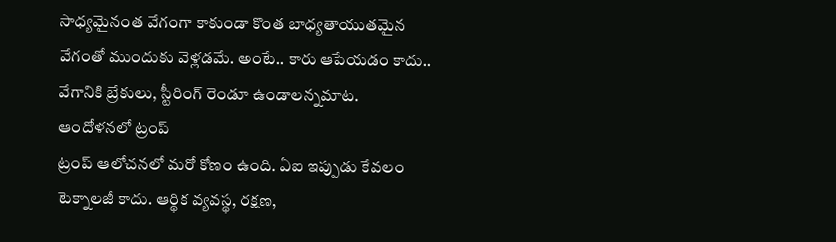సాధ్యమైనంత వేగంగా కాకుండా కొంత బాధ్యతాయుతమైన వేగంతో ముందుకు వెళ్లడమే. అంటే.. కారు ఆపేయడం కాదు.. వేగానికి బ్రేకులు, స్టీరింగ్ రెండూ ఉండాలన్నమాట.
ఆందోళనలో ట్రంప్
ట్రంప్ ఆలోచనలో మరో కోణం ఉంది. ఏఐ ఇప్పుడు కేవలం టెక్నాలజీ కాదు. ఆర్థిక వ్యవస్థ, రక్షణ,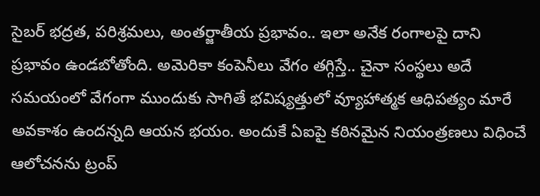సైబర్ భద్రత, పరిశ్రమలు, అంతర్జాతీయ ప్రభావం.. ఇలా అనేక రంగాలపై దాని ప్రభావం ఉండబోతోంది. అమెరికా కంపెనీలు వేగం తగ్గిస్తే.. చైనా సంస్థలు అదే సమయంలో వేగంగా ముందుకు సాగితే భవిష్యత్తులో వ్యూహాత్మక ఆధిపత్యం మారే అవకాశం ఉందన్నది ఆయన భయం. అందుకే ఏఐపై కఠినమైన నియంత్రణలు విధించే ఆలోచనను ట్రంప్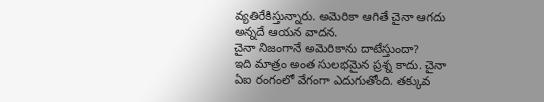వ్యతిరేకిస్తున్నారు. అమెరికా ఆగితే చైనా ఆగదు అన్నదే ఆయన వాదన.
చైనా నిజంగానే అమెరికాను దాటేస్తుందా?
ఇది మాత్రం అంత సులభమైన ప్రశ్న కాదు. చైనా ఏఐ రంగంలో వేగంగా ఎదుగుతోంది. తక్కువ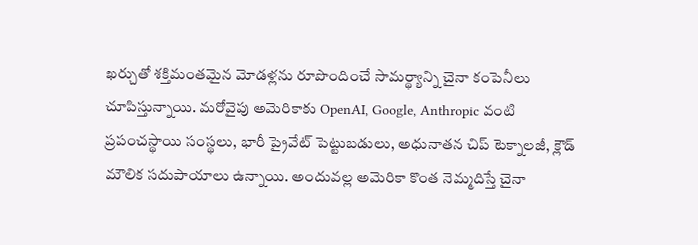ఖర్చుతో శక్తిమంతమైన మోడళ్లను రూపొందించే సామర్థ్యాన్ని చైనా కంపెనీలు చూపిస్తున్నాయి. మరోవైపు అమెరికాకు OpenAI, Google, Anthropic వంటి ప్రపంచస్థాయి సంస్థలు, భారీ ప్రైవేట్ పెట్టుబడులు, అధునాతన చిప్ టెక్నాలజీ, క్లౌడ్ మౌలిక సదుపాయాలు ఉన్నాయి. అందువల్ల అమెరికా కొంత నెమ్మదిస్తే చైనా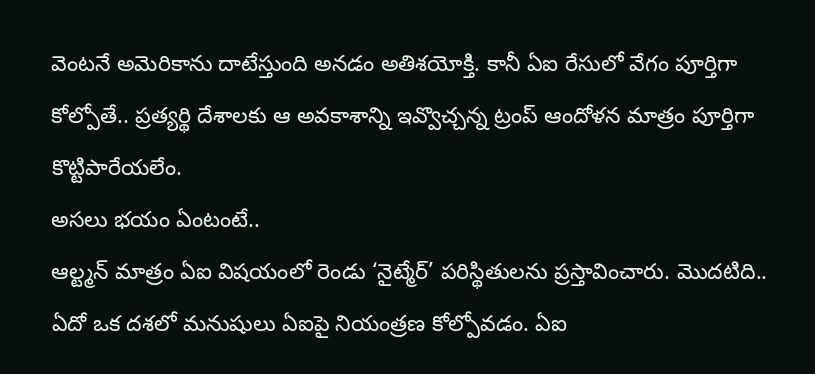వెంటనే అమెరికాను దాటేస్తుంది అనడం అతిశయోక్తి. కానీ ఏఐ రేసులో వేగం పూర్తిగా కోల్పోతే.. ప్రత్యర్థి దేశాలకు ఆ అవకాశాన్ని ఇవ్వొచ్చన్న ట్రంప్ ఆందోళన మాత్రం పూర్తిగా కొట్టిపారేయలేం.
అసలు భయం ఏంటంటే..
ఆల్ట్మన్ మాత్రం ఏఐ విషయంలో రెండు ‘నైట్మేర్’ పరిస్థితులను ప్రస్తావించారు. మొదటిది.. ఏదో ఒక దశలో మనుషులు ఏఐపై నియంత్రణ కోల్పోవడం. ఏఐ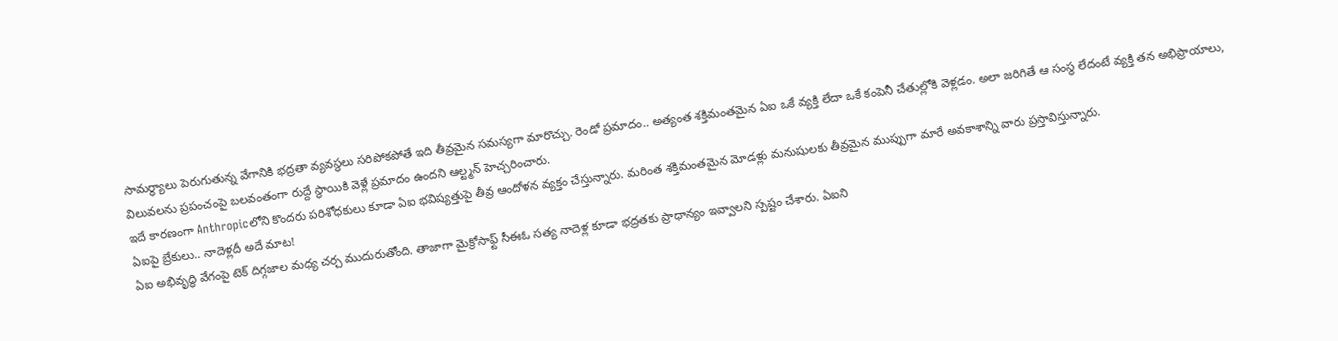సామర్థ్యాలు పెరుగుతున్న వేగానికి భద్రతా వ్యవస్థలు సరిపోకపోతే ఇది తీవ్రమైన సమస్యగా మారొచ్చు. రెండో ప్రమాదం.. అత్యంత శక్తిమంతమైన ఏఐ ఒకే వ్యక్తి లేదా ఒకే కంపెనీ చేతుల్లోకి వెళ్లడం. అలా జరిగితే ఆ సంస్థ లేదంటే వ్యక్తి తన అభిప్రాయాలు, విలువలను ప్రపంచంపై బలవంతంగా రుద్దే స్థాయికి వెళ్లే ప్రమాదం ఉందని ఆల్ట్మన్ హెచ్చరించారు.
ఇదే కారణంగా Anthropicలోని కొందరు పరిశోధకులు కూడా ఏఐ భవిష్యత్తుపై తీవ్ర ఆందోళన వ్యక్తం చేస్తున్నారు. మరింత శక్తిమంతమైన మోడళ్లు మనుషులకు తీవ్రమైన ముప్పుగా మారే అవకాశాన్ని వారు ప్రస్తావిస్తున్నారు.
ఏఐపై బ్రేకులు.. నాదెళ్లదీ అదే మాట!
ఏఐ అభివృద్ధి వేగంపై టెక్ దిగ్గజాల మధ్య చర్చ ముదురుతోంది. తాజాగా మైక్రోసాఫ్ట్ సీఈఓ సత్య నాదెళ్ల కూడా భద్రతకు ప్రాధాన్యం ఇవ్వాలని స్పష్టం చేశారు. ఏఐని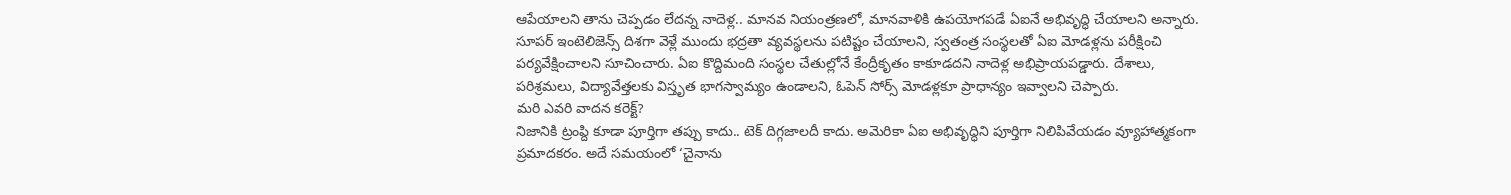ఆపేయాలని తాను చెప్పడం లేదన్న నాదెళ్ల.. మానవ నియంత్రణలో, మానవాళికి ఉపయోగపడే ఏఐనే అభివృద్ధి చేయాలని అన్నారు. సూపర్ ఇంటెలిజెన్స్ దిశగా వెళ్లే ముందు భద్రతా వ్యవస్థలను పటిష్టం చేయాలని, స్వతంత్ర సంస్థలతో ఏఐ మోడళ్లను పరీక్షించి పర్యవేక్షించాలని సూచించారు. ఏఐ కొద్దిమంది సంస్థల చేతుల్లోనే కేంద్రీకృతం కాకూడదని నాదెళ్ల అభిప్రాయపడ్డారు. దేశాలు, పరిశ్రమలు, విద్యావేత్తలకు విస్తృత భాగస్వామ్యం ఉండాలని, ఓపెన్ సోర్స్ మోడళ్లకూ ప్రాధాన్యం ఇవ్వాలని చెప్పారు.
మరి ఎవరి వాదన కరెక్ట్?
నిజానికి ట్రంప్ది కూడా పూర్తిగా తప్పు కాదు.. టెక్ దిగ్గజాలదీ కాదు. అమెరికా ఏఐ అభివృద్ధిని పూర్తిగా నిలిపివేయడం వ్యూహాత్మకంగా ప్రమాదకరం. అదే సమయంలో ‘చైనాను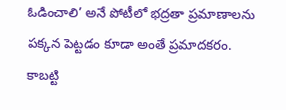ఓడించాలి’ అనే పోటీలో భద్రతా ప్రమాణాలను పక్కన పెట్టడం కూడా అంతే ప్రమాదకరం. కాబట్టి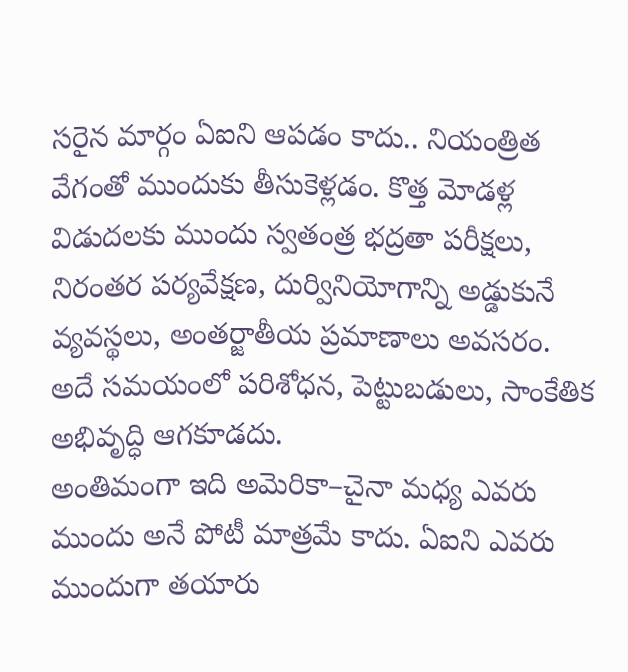సరైన మార్గం ఏఐని ఆపడం కాదు.. నియంత్రిత వేగంతో ముందుకు తీసుకెళ్లడం. కొత్త మోడళ్ల విడుదలకు ముందు స్వతంత్ర భద్రతా పరీక్షలు, నిరంతర పర్యవేక్షణ, దుర్వినియోగాన్ని అడ్డుకునే వ్యవస్థలు, అంతర్జాతీయ ప్రమాణాలు అవసరం. అదే సమయంలో పరిశోధన, పెట్టుబడులు, సాంకేతిక అభివృద్ధి ఆగకూడదు.
అంతిమంగా ఇది అమెరికా–చైనా మధ్య ఎవరు ముందు అనే పోటీ మాత్రమే కాదు. ఏఐని ఎవరు ముందుగా తయారు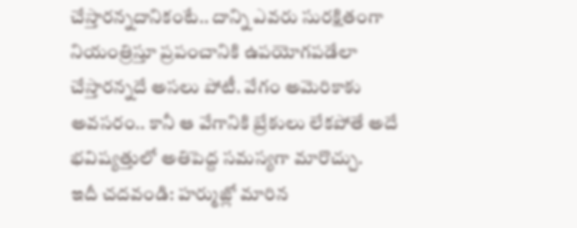చేస్తారన్నదానికంటే.. దాన్ని ఎవరు సురక్షితంగా నియంత్రిస్తూ ప్రపంచానికి ఉపయోగపడేలా చేస్తారన్నదే అసలు పోటీ. వేగం అమెరికాకు అవసరం.. కానీ ఆ వేగానికి బ్రేకులు లేకపోతే అదే భవిష్యత్తులో అతిపెద్ద సమస్యగా మారొచ్చు.
ఇదీ చదవండి: హర్ముజ్లో మారిన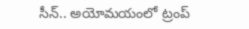సీన్.. అయోమయంలో ట్రంప్